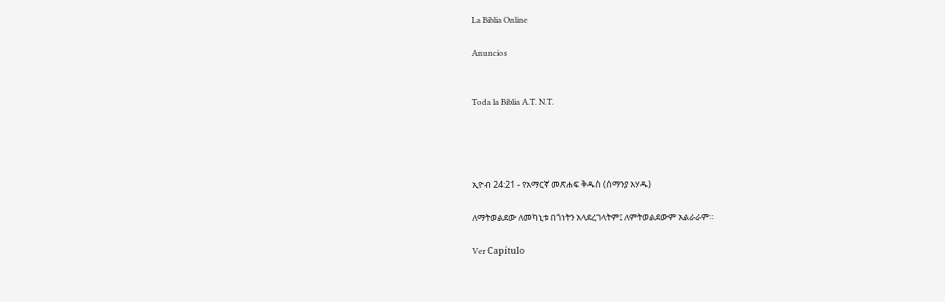La Biblia Online

Anuncios


Toda la Biblia A.T. N.T.




ኢዮብ 24:21 - የአማርኛ መጽሐፍ ቅዱስ (ሰማንያ አሃዱ)

ለማትወልደው ለመካኒቱ በጎነትን አላደረገላትም፤ ለምትወልደውም አልራራም።

Ver Capítulo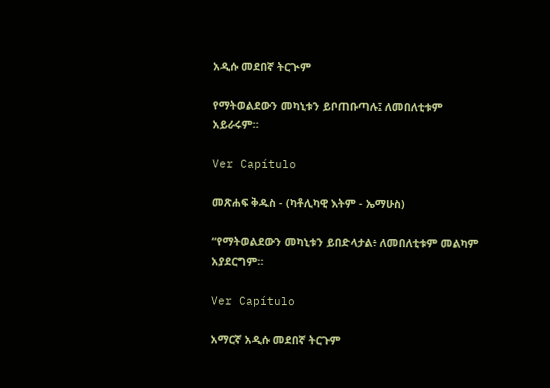አዲሱ መደበኛ ትርጒም

የማትወልደውን መካኒቱን ይቦጠቡጣሉ፤ ለመበለቲቱም አይራሩም።

Ver Capítulo

መጽሐፍ ቅዱስ - (ካቶሊካዊ እትም - ኤማሁስ)

“የማትወልደውን መካኒቱን ይበድላታል፥ ለመበለቲቱም መልካም አያደርግም።

Ver Capítulo

አማርኛ አዲሱ መደበኛ ትርጉም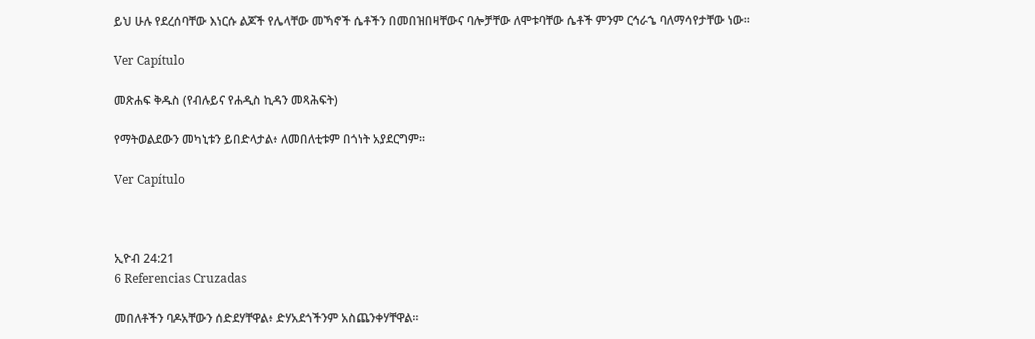ይህ ሁሉ የደረሰባቸው እነርሱ ልጆች የሌላቸው መኻኖች ሴቶችን በመበዝበዛቸውና ባሎቻቸው ለሞቱባቸው ሴቶች ምንም ርኅራኄ ባለማሳየታቸው ነው።

Ver Capítulo

መጽሐፍ ቅዱስ (የብሉይና የሐዲስ ኪዳን መጻሕፍት)

የማትወልደውን መካኒቱን ይበድላታል፥ ለመበለቲቱም በጎነት አያደርግም።

Ver Capítulo



ኢዮብ 24:21
6 Referencias Cruzadas

መበለቶችን ባዶአቸውን ሰድደሃቸዋል፥ ድሃአደጎችንም አስጨንቀሃቸዋል።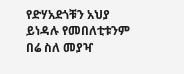የድሃአደጎቹን አህያ ይነዳሉ የመበለቲቱንም በሬ ስለ መያዣ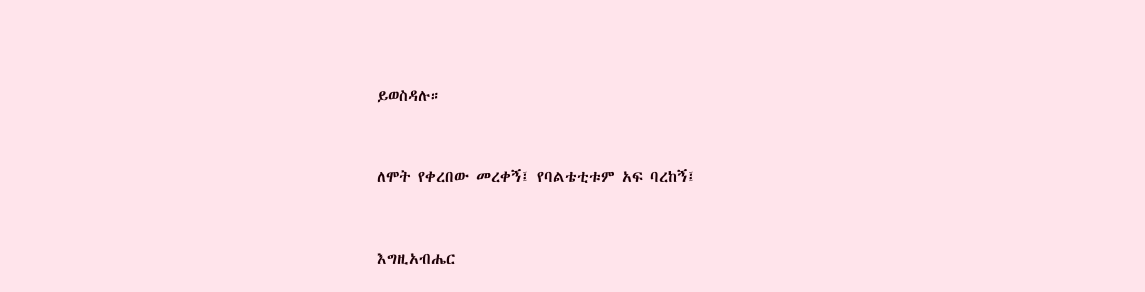ይወስዳሉ።


ለሞት የቀረበው መረቀኝ፤ የባልቴቲቱም አፍ ባረከኝ፤


እግዚአብሔር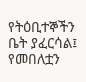የትዕቢተኞችን ቤት ያፈርሳል፤ የመበለቷን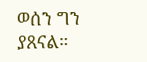ወሰን ግን ያጸናል።